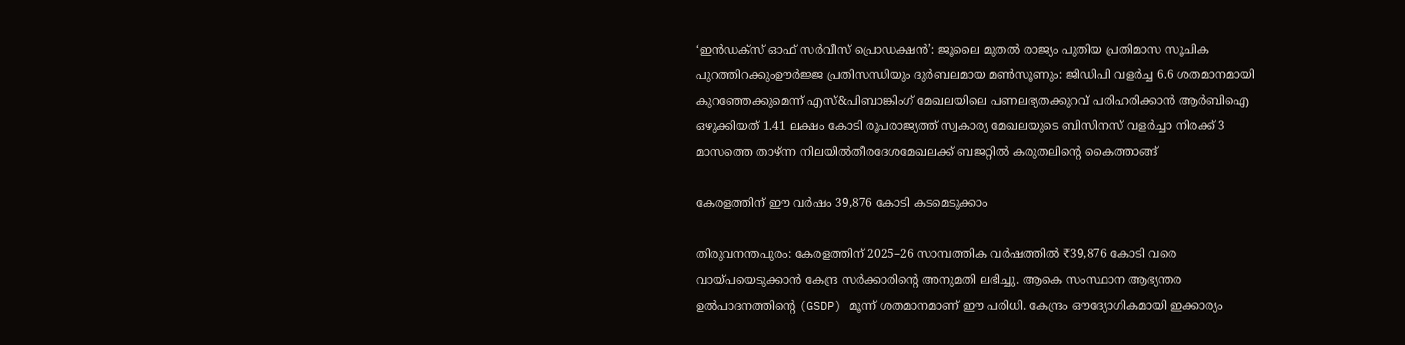‘ഇൻഡക്സ് ഓഫ് സർവീസ് പ്രൊഡക്ഷൻ’: ജൂലൈ മുതൽ രാജ്യം പുതിയ പ്രതിമാസ സൂചിക പുറത്തിറക്കുംഊർജ്ജ പ്രതിസന്ധിയും ദുർബലമായ മൺസൂണും: ജിഡിപി വളർച്ച 6.6 ശതമാനമായി കുറഞ്ഞേക്കുമെന്ന് എസ്&പിബാങ്കിംഗ് മേഖലയിലെ പണലഭ്യതക്കുറവ് പരിഹരിക്കാൻ ആർബിഐ ഒഴുക്കിയത് 1.41 ലക്ഷം കോടി രൂപരാജ്യത്ത് സ്വകാര്യ മേഖലയുടെ ബിസിനസ് വളർച്ചാ നിരക്ക് 3 മാസത്തെ താഴ്ന്ന നിലയിൽതീരദേശമേഖലക്ക് ബജറ്റിൽ കരുതലിന്റെ കൈത്താങ്ങ്

കേരളത്തിന് ഈ വർഷം 39,876 കോടി കടമെടുക്കാം

തിരുവനന്തപുരം: കേരളത്തിന് 2025–26 സാമ്പത്തിക വർഷത്തിൽ ₹39,876 കോടി വരെ വായ്പയെടുക്കാൻ കേന്ദ്ര സർക്കാരിന്റെ അനുമതി ലഭിച്ചു. ആകെ സംസ്ഥാന ആഭ്യന്തര ഉൽപാദനത്തിന്റെ (GSDP) മൂന്ന് ശതമാനമാണ് ഈ പരിധി. കേന്ദ്രം ഔദ്യോഗികമായി ഇക്കാര്യം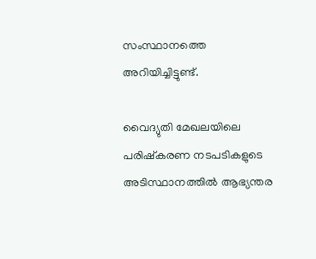സംസ്ഥാനത്തെ അറിയിച്ചിട്ടുണ്ട്.

വൈദ്യുതി മേഖലയിലെ പരിഷ്കരണ നടപടികളുടെ അടിസ്ഥാനത്തിൽ ആഭ്യന്തര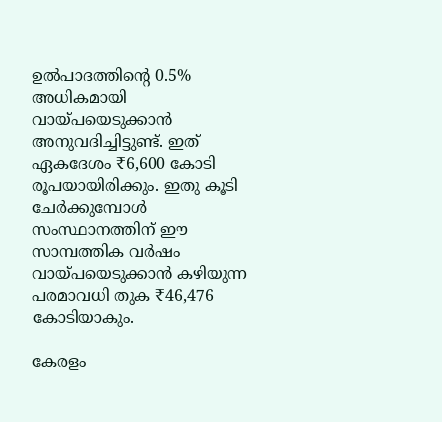ഉൽപാദത്തിന്‍റെ 0.5% അധികമായി വായ്പയെടുക്കാൻ അനുവദിച്ചിട്ടുണ്ട്. ഇത് ഏകദേശം ₹6,600 കോടി രൂപയായിരിക്കും. ഇതു കൂടി ചേർക്കുമ്പോൾ സംസ്ഥാനത്തിന് ഈ സാമ്പത്തിക വർഷം വായ്പയെടുക്കാൻ കഴിയുന്ന പരമാവധി തുക ₹46,476 കോടിയാകും.

കേരളം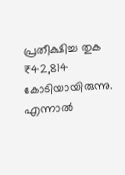പ്രതീക്ഷിച്ച തുക ₹42,814 കോടിയായിരുന്നു. എന്നാൽ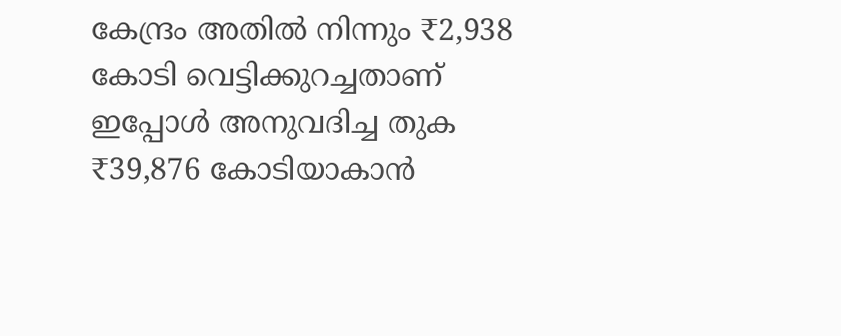കേന്ദ്രം അതിൽ നിന്നും ₹2,938 കോടി വെട്ടിക്കുറച്ചതാണ് ഇപ്പോൾ അനുവദിച്ച തുക ₹39,876 കോടിയാകാൻ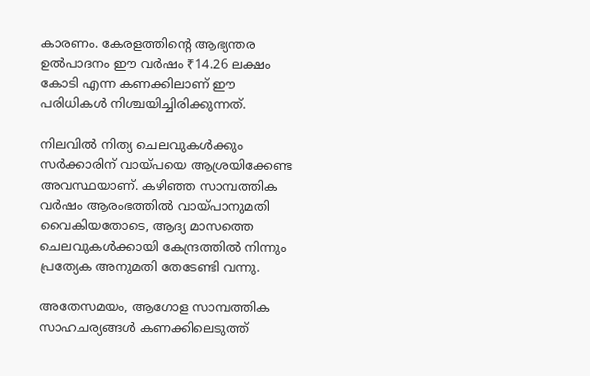കാരണം. കേരളത്തിന്റെ ആഭ്യന്തര ഉൽപാദനം ഈ വർഷം ₹14.26 ലക്ഷം കോടി എന്ന കണക്കിലാണ് ഈ പരിധികൾ നിശ്ചയിച്ചിരിക്കുന്നത്.

നിലവിൽ നിത്യ ചെലവുകൾക്കും സർക്കാരിന് വായ്പയെ ആശ്രയിക്കേണ്ട അവസ്ഥയാണ്. കഴിഞ്ഞ സാമ്പത്തിക വർഷം ആരംഭത്തിൽ വായ്പാനുമതി വൈകിയതോടെ, ആദ്യ മാസത്തെ ചെലവുകൾക്കായി കേന്ദ്രത്തിൽ നിന്നും പ്രത്യേക അനുമതി തേടേണ്ടി വന്നു.

അതേസമയം, ആഗോള സാമ്പത്തിക സാഹചര്യങ്ങൾ കണക്കിലെടുത്ത്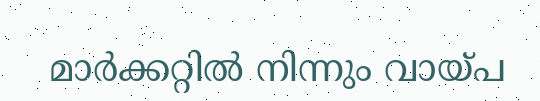മാർക്കറ്റിൽ നിന്നും വായ്പ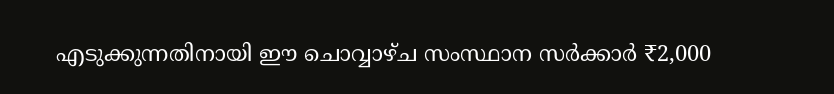എടുക്കുന്നതിനായി ഈ ചൊവ്വാഴ്ച സംസ്ഥാന സർക്കാർ ₹2,000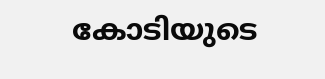കോടിയുടെ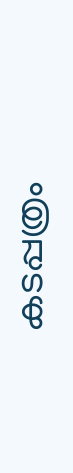കടപ്പത്രം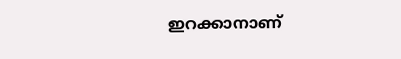ഇറക്കാനാണ്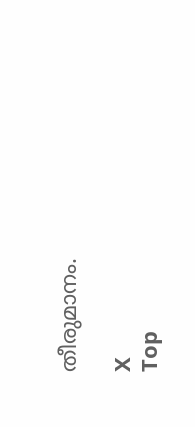തീരുമാനം.

X
Top